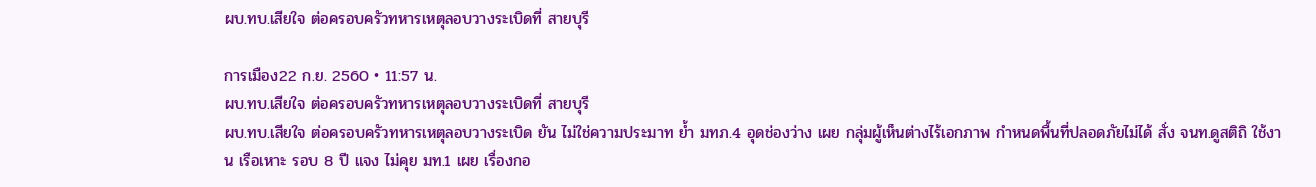ผบ.ทบ.เสียใจ ต่อครอบครัวทหารเหตุลอบวางระเบิดที่ สายบุรี

การเมือง22 ก.ย. 2560 • 11:57 น.
ผบ.ทบ.เสียใจ ต่อครอบครัวทหารเหตุลอบวางระเบิดที่ สายบุรี
ผบ.ทบ.เสียใจ ต่อครอบครัวทหารเหตุลอบวางระเบิด ยัน ไม่ใช่ความประมาท ย้ำ มทภ.4 อุดช่องว่าง เผย กลุ่มผู้เห็นต่างไร้เอกภาพ กำหนดพื้นที่ปลอดภัยไม่ได้ สั่ง จนท.ดูสติถิ ใช้งาน เรือเหาะ รอบ 8 ปี แจง ไม่คุย มท.1 เผย เรื่องกอ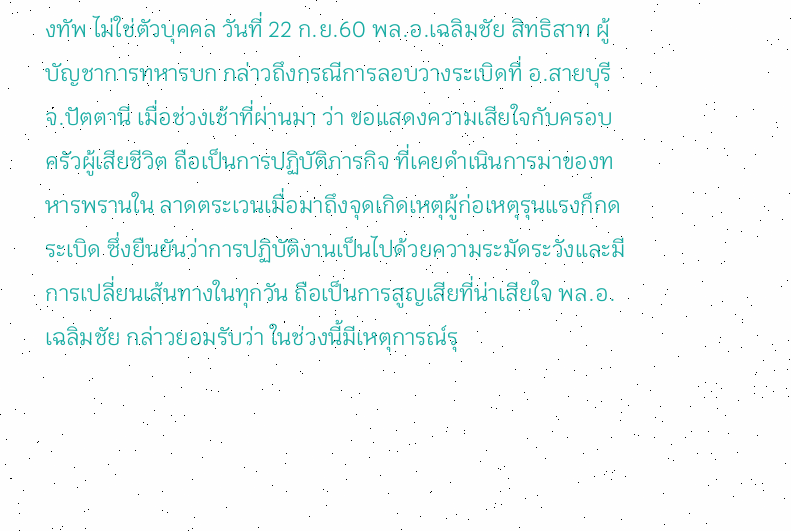งทัพ ไม่ใช่ตัวบุคคล วันที่ 22 ก.ย.60 พล.อ.เฉลิมชัย สิทธิสาท ผู้บัญชาการทหารบก กล่าวถึงกรณีการลอบวางระเบิดที่ อ.สายบุรี จ.ปัตตานี เมื่อช่วงเช้าที่ผ่านมา ว่า ขอแสดงความเสียใจกับครอบครัวผู้เสียชีวิต ถือเป็นการปฏิบัติภารกิจ ที่เคยดำเนินการมาของทหารพรานใน ลาดตระเวนเมื่อมาถึงจุดเกิดเหตุผู้ก่อเหตุรุนแรงก็กดระเบิด ซึ่งยืนยันว่าการปฏิบัติงานเป็นไปด้วยความระมัดระวังและมีการเปลี่ยนเส้นทางในทุกวัน ถือเป็นการสูญเสียที่น่าเสียใจ พล.อ.เฉลิมชัย กล่าวยอมรับว่า ในช่วงนี้มีเหตุการณ์รุ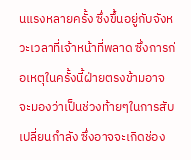นแรงหลายครั้ง ซึ่งขึ้นอยู่กับจังหวะเวลาที่เจ้าหน้าที่พลาด ซึ่งการก่อเหตุในครั้งนี้ฝ่ายตรงข้ามอาจจะมองว่าเป็นช่วงท้ายๆในการสับเปลี่ยนกำลัง ซึ่งอาจจะเกิดช่อง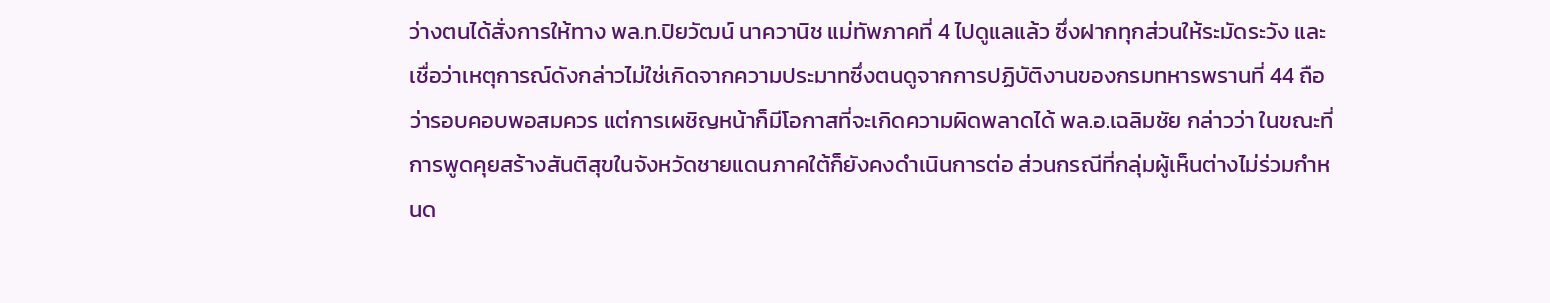ว่างตนได้สั่งการให้ทาง พล.ท.ปิยวัฒน์ นาควานิช แม่ทัพภาคที่ 4 ไปดูแลแล้ว ซึ่งฝากทุกส่วนให้ระมัดระวัง และเชื่อว่าเหตุการณ์ดังกล่าวไม่ใช่เกิดจากความประมาทซึ่งตนดูจากการปฏิบัติงานของกรมทหารพรานที่ 44 ถือว่ารอบคอบพอสมควร แต่การเผชิญหน้าก็มีโอกาสที่จะเกิดความผิดพลาดได้ พล.อ.เฉลิมชัย กล่าวว่า ในขณะที่การพูดคุยสร้างสันติสุขในจังหวัดชายแดนภาคใต้ก็ยังคงดำเนินการต่อ ส่วนกรณีที่กลุ่มผู้เห็นต่างไม่ร่วมกำหนด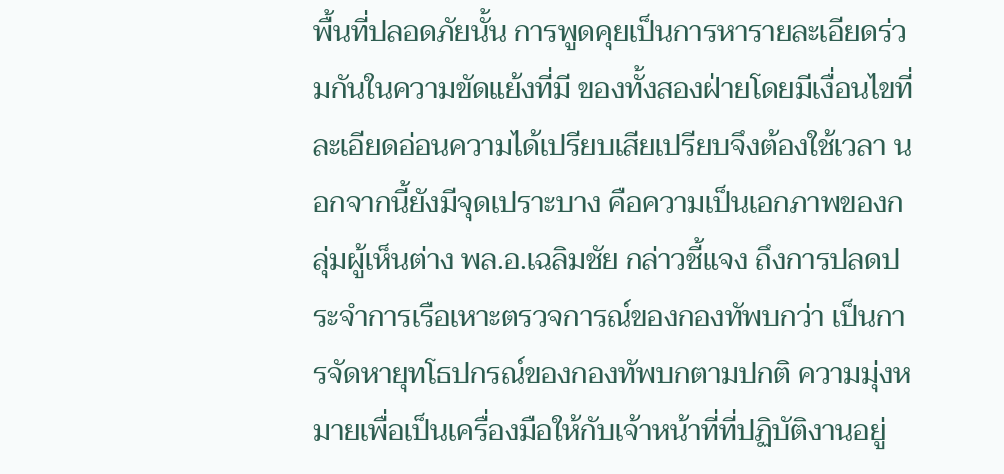พื้นที่ปลอดภัยนั้น การพูดคุยเป็นการหารายละเอียดร่วมกันในความขัดแย้งที่มี ของทั้งสองฝ่ายโดยมีเงื่อนไขที่ละเอียดอ่อนความได้เปรียบเสียเปรียบจึงต้องใช้เวลา นอกจากนี้ยังมีจุดเปราะบาง คือความเป็นเอกภาพของกลุ่มผู้เห็นต่าง พล.อ.เฉลิมชัย กล่าวชี้แจง ถึงการปลดประจำการเรือเหาะตรวจการณ์ของกองทัพบกว่า เป็นการจัดหายุทโธปกรณ์ของกองทัพบกตามปกติ ความมุ่งหมายเพื่อเป็นเครื่องมือให้กับเจ้าหน้าที่ที่ปฏิบัติงานอยู่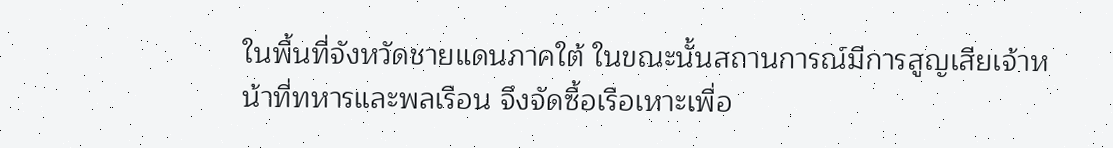ในพื้นที่จังหวัดชายแดนภาคใต้ ในขณะนั้นสถานการณ์มีการสูญเสียเจ้าหน้าที่ทหารและพลเรือน จึงจัดซื้อเรือเหาะเพื่อ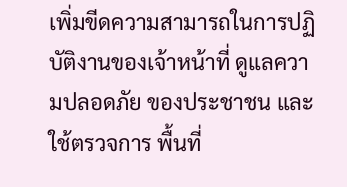เพิ่มขีดความสามารถในการปฏิบัติงานของเจ้าหน้าที่ ดูแลความปลอดภัย ของประชาชน และใช้ตรวจการ พื้นที่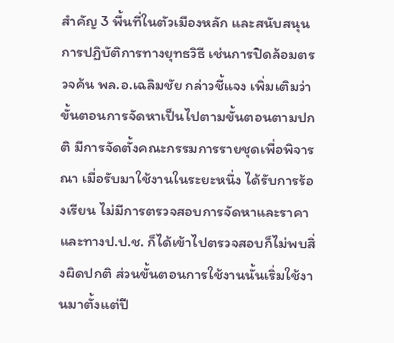สำคัญ 3 พื้นที่ในตัวเมืองหลัก และสนับสนุนการปฏิบัติการทางยุทธวิธี เช่นการปิดล้อมตรวจค้น พล.อ.เฉลิมชัย กล่าวชี้แจง เพิ่มเติมว่าขั้นตอนการจัดหาเป็นไปตามขั้นตอนตามปกติ มีการจัดตั้งคณะกรรมการรายชุดเพื่อพิจารณา เมื่อรับมาใช้งานในระยะหนึ่ง ได้รับการร้องเรียน ไม่มีการตรวจสอบการจัดหาและราคาและทางป.ป.ช. ก็ได้เข้าไปตรวจสอบก็ไม่พบสิ่งผิดปกติ ส่วนขั้นตอนการใช้งานนั้นเริ่มใช้งานมาตั้งแต่ปี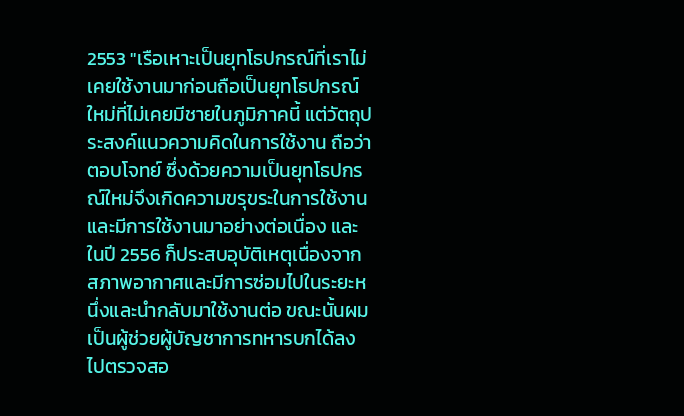2553 "เรือเหาะเป็นยุทโธปกรณ์ที่เราไม่เคยใช้งานมาก่อนถือเป็นยุทโธปกรณ์ใหม่ที่ไม่เคยมีชายในภูมิภาคนี้ แต่วัตถุประสงค์แนวความคิดในการใช้งาน ถือว่าตอบโจทย์ ซึ่งด้วยความเป็นยุทโธปกรณ์ใหม่จึงเกิดความขรุขระในการใช้งานและมีการใช้งานมาอย่างต่อเนื่อง และในปี 2556 ก็ประสบอุบัติเหตุเนื่องจากสภาพอากาศและมีการซ่อมไปในระยะหนึ่งและนำกลับมาใช้งานต่อ ขณะนั้นผมเป็นผู้ช่วยผู้บัญชาการทหารบกได้ลงไปตรวจสอ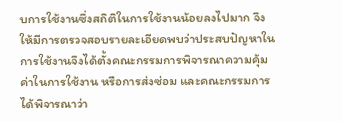บการใช้งานซึ่งสถิติในการใช้งานน้อยลงไปมาก จึงให้มีการตรวจสอบรายละเอียดพบว่าประสบปัญหาในการใช้งานจึงได้ตั้งคณะกรรมการพิจารณาความคุ้มค่าในการใช้งาน หรือการส่งซ่อม และคณะกรรมการได้พิจารณาว่า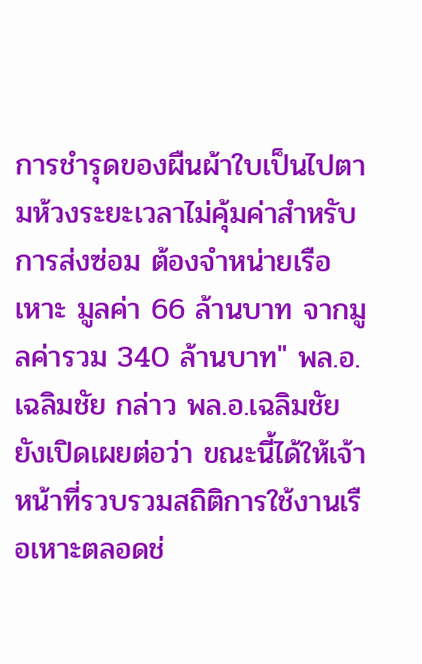การชำรุดของผืนผ้าใบเป็นไปตามห้วงระยะเวลาไม่คุ้มค่าสำหรับการส่งซ่อม ต้องจำหน่ายเรือเหาะ มูลค่า 66 ล้านบาท จากมูลค่ารวม 340 ล้านบาท" พล.อ.เฉลิมชัย กล่าว พล.อ.เฉลิมชัย ยังเปิดเผยต่อว่า ขณะนี้ได้ให้เจ้าหน้าที่รวบรวมสถิติการใช้งานเรือเหาะตลอดช่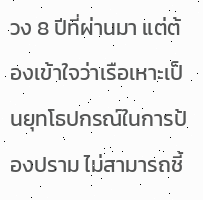วง 8 ปีที่ผ่านมา แต่ต้องเข้าใจว่าเรือเหาะเป็นยุทโธปกรณ์ในการป้องปราม ไม่สามารถชี้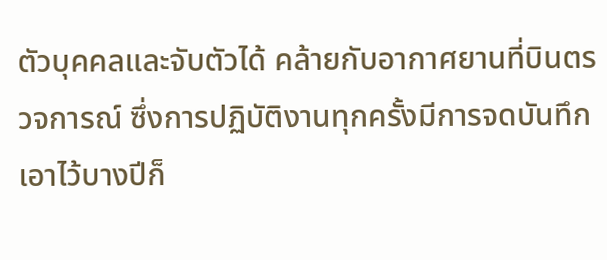ตัวบุคคลและจับตัวได้ คล้ายกับอากาศยานที่บินตรวจการณ์ ซึ่งการปฏิบัติงานทุกครั้งมีการจดบันทึกเอาไว้บางปีก็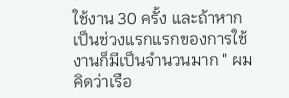ใช้งาน 30 ครั้ง และถ้าหากเป็นช่วงแรกแรกของการใช้งานก็มีเป็นจำนวนมาก " ผมคิดว่าเรือ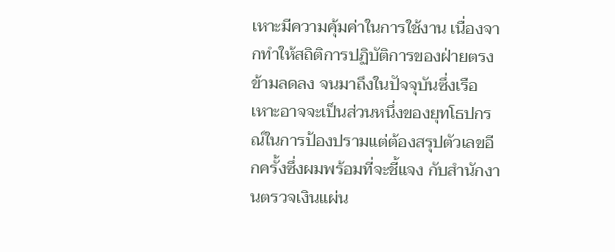เหาะมีความคุ้มค่าในการใช้งาน เนื่องจากทำให้สถิติการปฏิบัติการของฝ่ายตรงข้ามลดลง จนมาถึงในปัจจุบันซึ่งเรือเหาะอาจจะเป็นส่วนหนึ่งของยุทโธปกรณ์ในการป้องปรามแต่ต้องสรุปตัวเลขอีกครั้งซึ่งผมพร้อมที่จะชี้แจง กับสำนักงานตรวจเงินแผ่น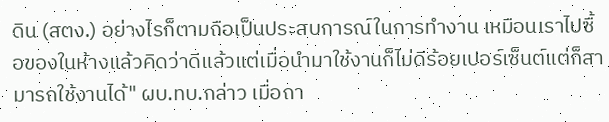ดิน (สตง.) อย่างไรก็ตามถือเป็นประสบการณ์ในการทำงาน เหมือนเราไปซื้อของในห้างแล้วคิดว่าดีแล้วแต่เมื่อนำมาใช้งานก็ไม่ดีร้อยเปอร์เซ็นต์แต่ก็สามารถใช้งานได้" ผบ.ทบ.กล่าว เมื่อถา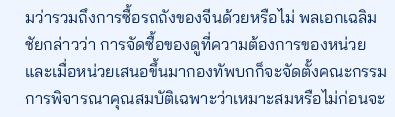มว่ารวมถึงการซื้อรถถังของจีนด้วยหรือไม่ พลเอกเฉลิมชัยกล่าวว่า การจัดซื้อของดูที่ความต้องการของหน่วย และเมื่อหน่วยเสนอขึ้นมากองทัพบกก็จะจัดตั้งคณะกรรมการพิจารณาคุณสมบัติเฉพาะว่าเหมาะสมหรือไม่ก่อนจะ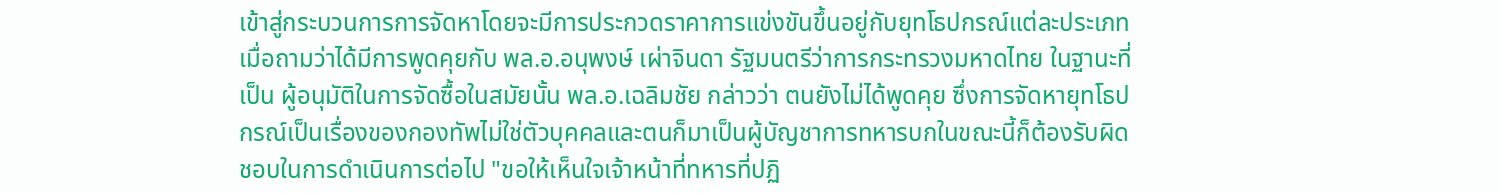เข้าสู่กระบวนการการจัดหาโดยจะมีการประกวดราคาการแข่งขันขึ้นอยู่กับยุทโธปกรณ์แต่ละประเภท เมื่อถามว่าได้มีการพูดคุยกับ พล.อ.อนุพงษ์ เผ่าจินดา รัฐมนตรีว่าการกระทรวงมหาดไทย ในฐานะที่เป็น ผู้อนุมัติในการจัดซื้อในสมัยนั้น พล.อ.เฉลิมชัย กล่าวว่า ตนยังไม่ได้พูดคุย ซึ่งการจัดหายุทโธปกรณ์เป็นเรื่องของกองทัพไม่ใช่ตัวบุคคลและตนก็มาเป็นผู้บัญชาการทหารบกในขณะนี้ก็ต้องรับผิดชอบในการดำเนินการต่อไป "ขอให้เห็นใจเจ้าหน้าที่ทหารที่ปฏิ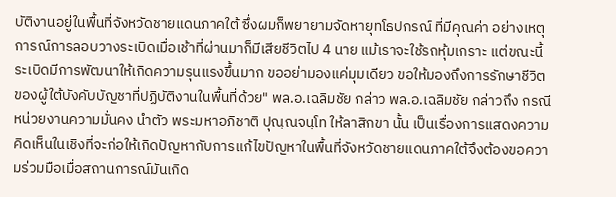บัติงานอยู่ในพื้นที่จังหวัดชายแดนภาคใต้ ซึ่งผมก็พยายามจัดหายุทโธปกรณ์ ที่มีคุณค่า อย่างเหตุการณ์การลอบวางระเบิดเมื่อเช้าที่ผ่านมาก็มีเสียชีวิตไป 4 นาย แม้เราจะใช้รถหุ้มเกราะ แต่ขณะนี้ระเบิดมีการพัฒนาให้เกิดความรุนแรงขึ้นมาก ขออย่ามองแค่มุมเดียว ขอให้มองถึงการรักษาชีวิตของผู้ใต้บังคับบัญชาที่ปฏิบัติงานในพื้นที่ด้วย" พล.อ.เฉลิมชัย กล่าว พล.อ.เฉลิมชัย กล่าวถึง กรณีหน่วยงานความมั่นคง นำตัว พระมหาอภิชาติ ปุณฺณจนฺโท ให้ลาสิกขา นั้น เป็นเรื่องการแสดงความคิดเห็นในเชิงที่จะก่อให้เกิดปัญหากับการแก้ไขปัญหาในพื้นที่จังหวัดชายแดนภาคใต้จึงต้องขอความร่วมมือเมื่อสถานการณ์มันเกิด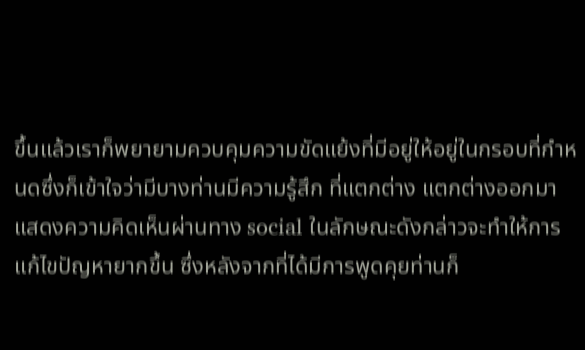ขึ้นแล้วเราก็พยายามควบคุมความขัดแย้งที่มีอยู่ให้อยู่ในกรอบที่กำหนดซึ่งก็เข้าใจว่ามีบางท่านมีความรู้สึก ที่แตกต่าง แตกต่างออกมาแสดงความคิดเห็นผ่านทาง social ในลักษณะดังกล่าวจะทำให้การแก้ไขปัญหายากขึ้น ซึ่งหลังจากที่ได้มีการพูดคุยท่านก็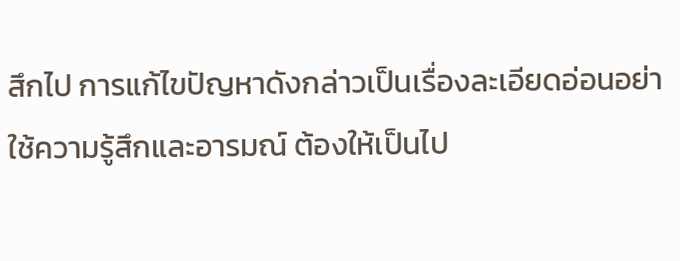สึกไป การแก้ไขปัญหาดังกล่าวเป็นเรื่องละเอียดอ่อนอย่าใช้ความรู้สึกและอารมณ์ ต้องให้เป็นไป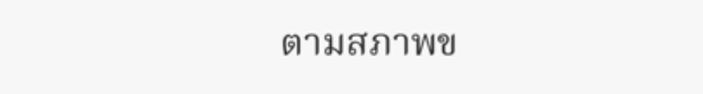ตามสภาพข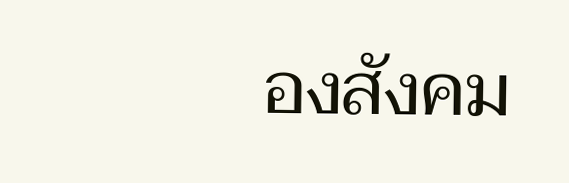องสังคม